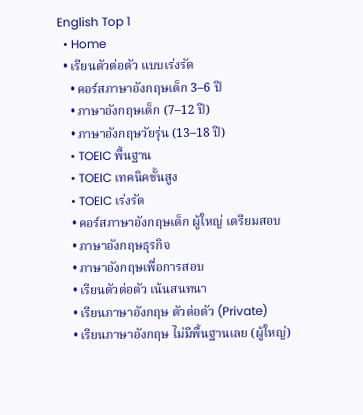English Top 1
  • Home
  • เรียนตัวต่อตัว แบบเร่งรัด
    • คอร์สภาษาอังกฤษเด็ก 3–6 ปี
    • ภาษาอังกฤษเด็ก (7–12 ปี)
    • ภาษาอังกฤษวัยรุ่น (13–18 ปี)
    • TOEIC พื้นฐาน
    • TOEIC เทคนิคขั้นสูง
    • TOEIC เร่งรัด
    • คอร์สภาษาอังกฤษเด็ก ผู้ใหญ่ เตรียมสอบ
    • ภาษาอังกฤษธุรกิจ
    • ภาษาอังกฤษเพื่อการสอบ
    • เรียนตัวต่อตัว เน้นสนทนา
    • เรียนภาษาอังกฤษ ตัวต่อตัว (Private)
    • เรียนภาษาอังกฤษ ไม่มีพื้นฐานเลย (ผู้ใหญ่)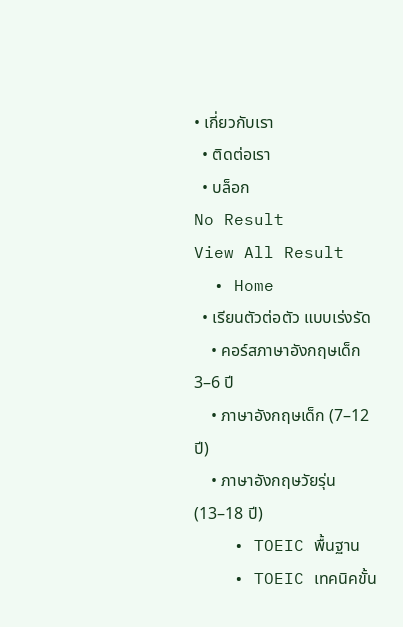• เกี่ยวกับเรา
  • ติดต่อเรา
  • บล็อก
No Result
View All Result
  • Home
  • เรียนตัวต่อตัว แบบเร่งรัด
    • คอร์สภาษาอังกฤษเด็ก 3–6 ปี
    • ภาษาอังกฤษเด็ก (7–12 ปี)
    • ภาษาอังกฤษวัยรุ่น (13–18 ปี)
    • TOEIC พื้นฐาน
    • TOEIC เทคนิคขั้น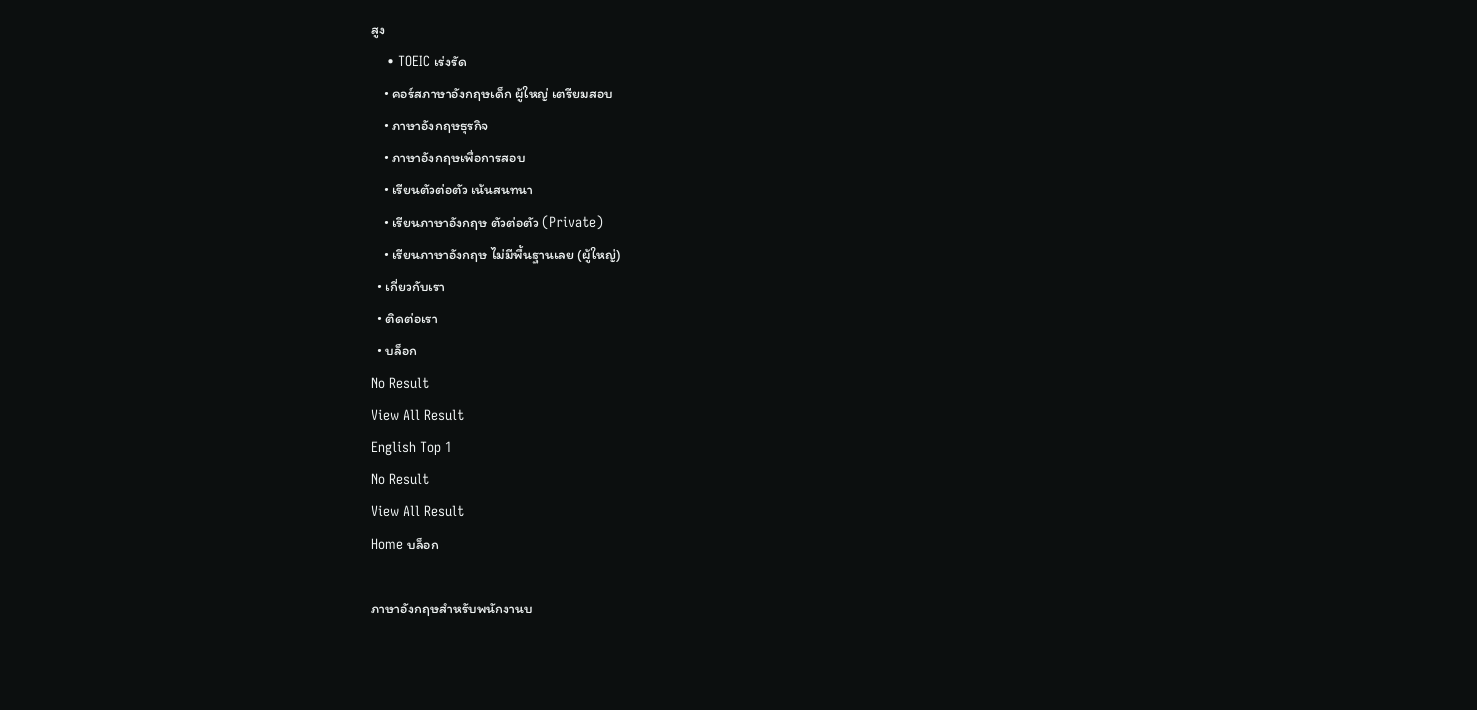สูง
    • TOEIC เร่งรัด
    • คอร์สภาษาอังกฤษเด็ก ผู้ใหญ่ เตรียมสอบ
    • ภาษาอังกฤษธุรกิจ
    • ภาษาอังกฤษเพื่อการสอบ
    • เรียนตัวต่อตัว เน้นสนทนา
    • เรียนภาษาอังกฤษ ตัวต่อตัว (Private)
    • เรียนภาษาอังกฤษ ไม่มีพื้นฐานเลย (ผู้ใหญ่)
  • เกี่ยวกับเรา
  • ติดต่อเรา
  • บล็อก
No Result
View All Result
English Top 1
No Result
View All Result
Home บล็อก

ภาษาอังกฤษสำหรับพนักงานบ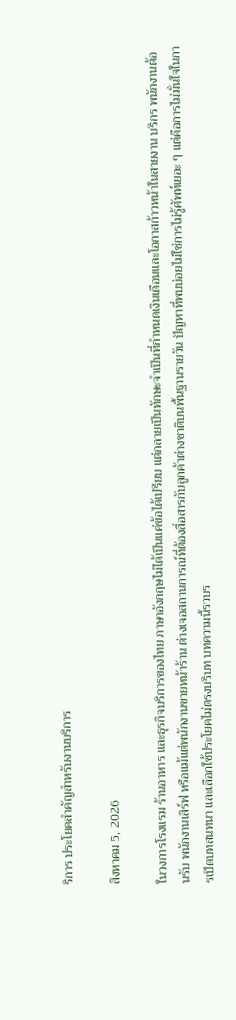ริการ ประโยคสำคัญสำหรับงานบริการ

สิงหาคม 5, 2026

ในวงการโรงแรม ร้านอาหาร และธุรกิจบริการของไทย ภาษาอังกฤษไม่ได้เป็นแค่ข้อได้เปรียบ แต่กลายเป็นทักษะจำเป็นที่กำหนดเงินเดือนและโอกาสก้าวหน้าในสายงาน บริกร พนักงานต้อนรับ พนักงานเสิร์ฟ หรือแม้แต่พนักงานขายหน้าร้าน ต่างเจอสถานการณ์ที่ต้องสื่อสารกับลูกค้าต่างชาติบนพื้นฐานรายวัน ปัญหาที่พบบ่อยไม่ใช่การไม่รู้ศัพท์เยอะ ๆ แต่คือการไม่มั่นใจในการเปิดบทสนทนา และเลือกใช้ประโยคไม่ตรงบริบท บทความนี้รวบร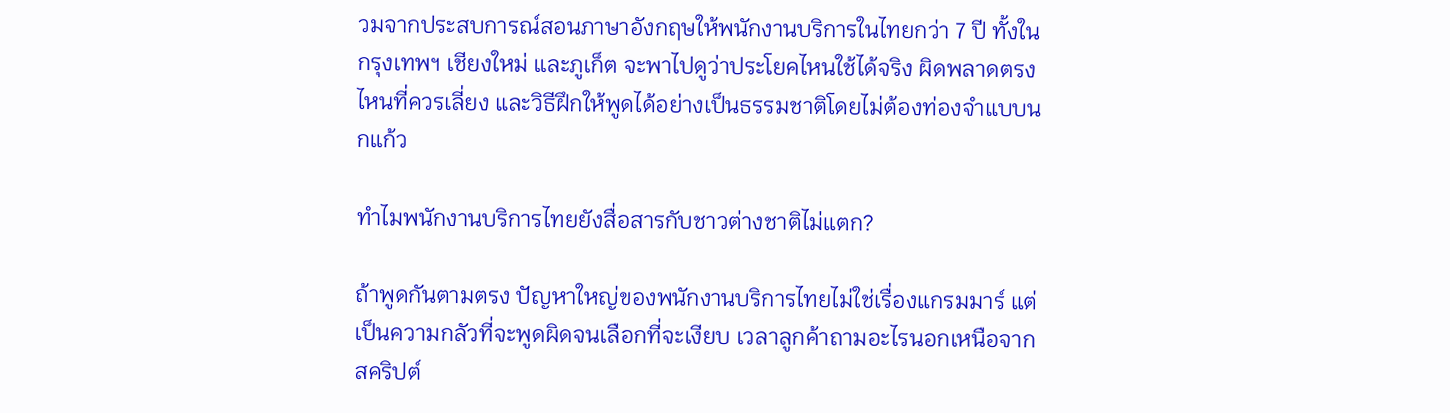วมจากประสบการณ์สอนภาษาอังกฤษให้พนักงานบริการในไทยกว่า 7 ปี ทั้งในกรุงเทพฯ เชียงใหม่ และภูเก็ต จะพาไปดูว่าประโยคไหนใช้ได้จริง ผิดพลาดตรงไหนที่ควรเลี่ยง และวิธีฝึกให้พูดได้อย่างเป็นธรรมชาติโดยไม่ต้องท่องจำแบบนกแก้ว

ทำไมพนักงานบริการไทยยังสื่อสารกับชาวต่างชาติไม่แตก?

ถ้าพูดกันตามตรง ปัญหาใหญ่ของพนักงานบริการไทยไม่ใช่เรื่องแกรมมาร์ แต่เป็นความกลัวที่จะพูดผิดจนเลือกที่จะเงียบ เวลาลูกค้าถามอะไรนอกเหนือจากสคริปต์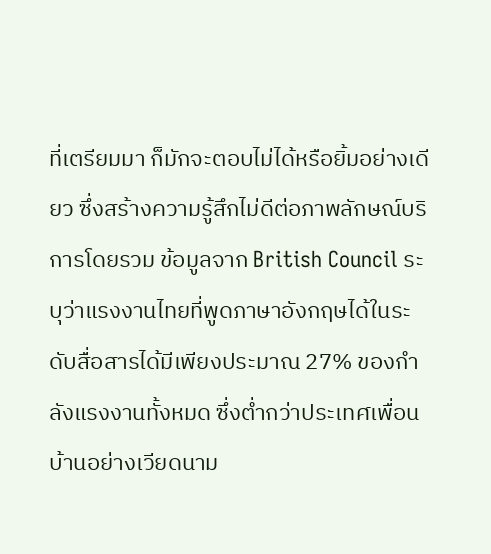ที่เตรียมมา ก็มักจะตอบไม่ได้หรือยิ้มอย่างเดียว ซึ่งสร้างความรู้สึกไม่ดีต่อภาพลักษณ์บริการโดยรวม ข้อมูลจาก British Council ระบุว่าแรงงานไทยที่พูดภาษาอังกฤษได้ในระดับสื่อสารได้มีเพียงประมาณ 27% ของกำลังแรงงานทั้งหมด ซึ่งต่ำกว่าประเทศเพื่อนบ้านอย่างเวียดนาม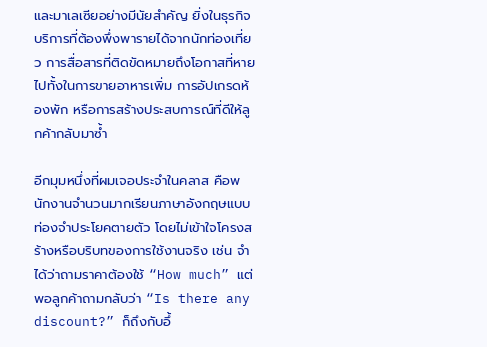และมาเลเซียอย่างมีนัยสำคัญ ยิ่งในธุรกิจบริการที่ต้องพึ่งพารายได้จากนักท่องเที่ยว การสื่อสารที่ติดขัดหมายถึงโอกาสที่หายไปทั้งในการขายอาหารเพิ่ม การอัปเกรดห้องพัก หรือการสร้างประสบการณ์ที่ดีให้ลูกค้ากลับมาซ้ำ

อีกมุมหนึ่งที่ผมเจอประจำในคลาส คือพนักงานจำนวนมากเรียนภาษาอังกฤษแบบท่องจำประโยคตายตัว โดยไม่เข้าใจโครงสร้างหรือบริบทของการใช้งานจริง เช่น จำได้ว่าถามราคาต้องใช้ “How much” แต่พอลูกค้าถามกลับว่า “Is there any discount?” ก็ถึงกับอึ้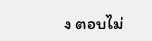ง ตอบไม่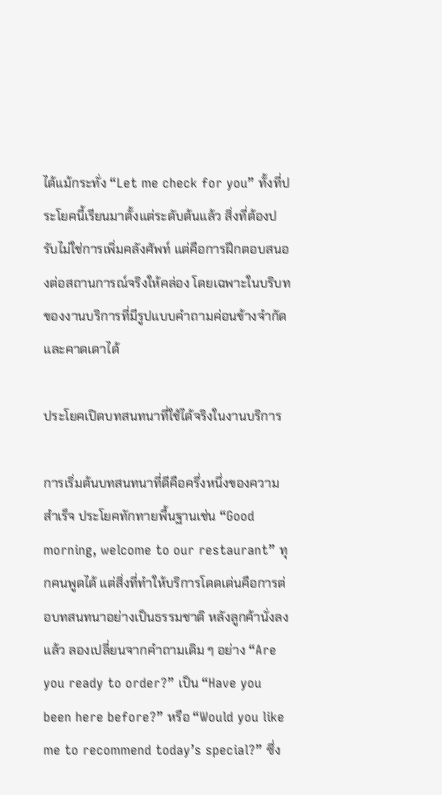ได้แม้กระทั่ง “Let me check for you” ทั้งที่ประโยคนี้เรียนมาตั้งแต่ระดับต้นแล้ว สิ่งที่ต้องปรับไม่ใช่การเพิ่มคลังศัพท์ แต่คือการฝึกตอบสนองต่อสถานการณ์จริงให้คล่อง โดยเฉพาะในบริบทของงานบริการที่มีรูปแบบคำถามค่อนข้างจำกัดและคาดเดาได้

ประโยคเปิดบทสนทนาที่ใช้ได้จริงในงานบริการ

การเริ่มต้นบทสนทนาที่ดีคือครึ่งหนึ่งของความสำเร็จ ประโยคทักทายพื้นฐานเช่น “Good morning, welcome to our restaurant” ทุกคนพูดได้ แต่สิ่งที่ทำให้บริการโดดเด่นคือการต่อบทสนทนาอย่างเป็นธรรมชาติ หลังลูกค้านั่งลงแล้ว ลองเปลี่ยนจากคำถามเดิม ๆ อย่าง “Are you ready to order?” เป็น “Have you been here before?” หรือ “Would you like me to recommend today’s special?” ซึ่ง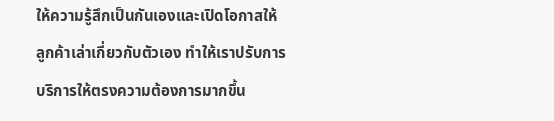ให้ความรู้สึกเป็นกันเองและเปิดโอกาสให้ลูกค้าเล่าเกี่ยวกับตัวเอง ทำให้เราปรับการบริการให้ตรงความต้องการมากขึ้น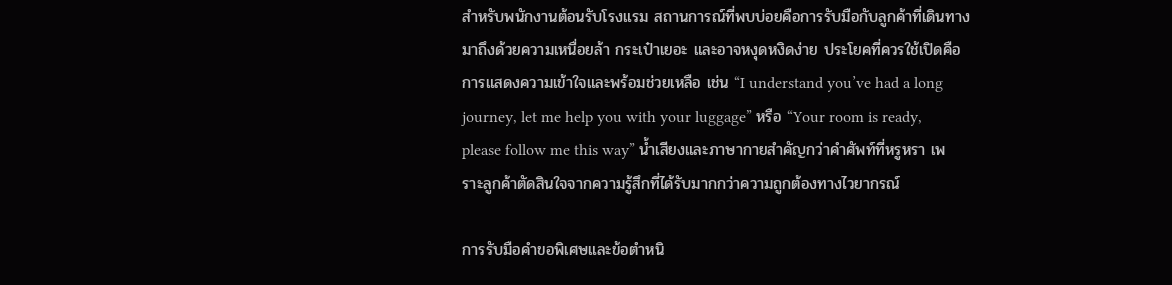สำหรับพนักงานต้อนรับโรงแรม สถานการณ์ที่พบบ่อยคือการรับมือกับลูกค้าที่เดินทางมาถึงด้วยความเหนื่อยล้า กระเป๋าเยอะ และอาจหงุดหงิดง่าย ประโยคที่ควรใช้เปิดคือการแสดงความเข้าใจและพร้อมช่วยเหลือ เช่น “I understand you’ve had a long journey, let me help you with your luggage” หรือ “Your room is ready, please follow me this way” น้ำเสียงและภาษากายสำคัญกว่าคำศัพท์ที่หรูหรา เพราะลูกค้าตัดสินใจจากความรู้สึกที่ได้รับมากกว่าความถูกต้องทางไวยากรณ์

การรับมือคำขอพิเศษและข้อตำหนิ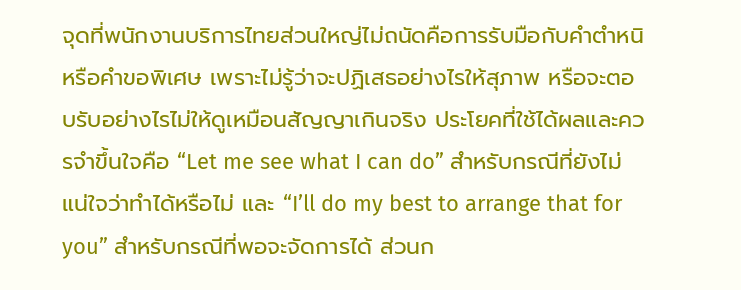จุดที่พนักงานบริการไทยส่วนใหญ่ไม่ถนัดคือการรับมือกับคำตำหนิหรือคำขอพิเศษ เพราะไม่รู้ว่าจะปฏิเสธอย่างไรให้สุภาพ หรือจะตอบรับอย่างไรไม่ให้ดูเหมือนสัญญาเกินจริง ประโยคที่ใช้ได้ผลและควรจำขึ้นใจคือ “Let me see what I can do” สำหรับกรณีที่ยังไม่แน่ใจว่าทำได้หรือไม่ และ “I’ll do my best to arrange that for you” สำหรับกรณีที่พอจะจัดการได้ ส่วนก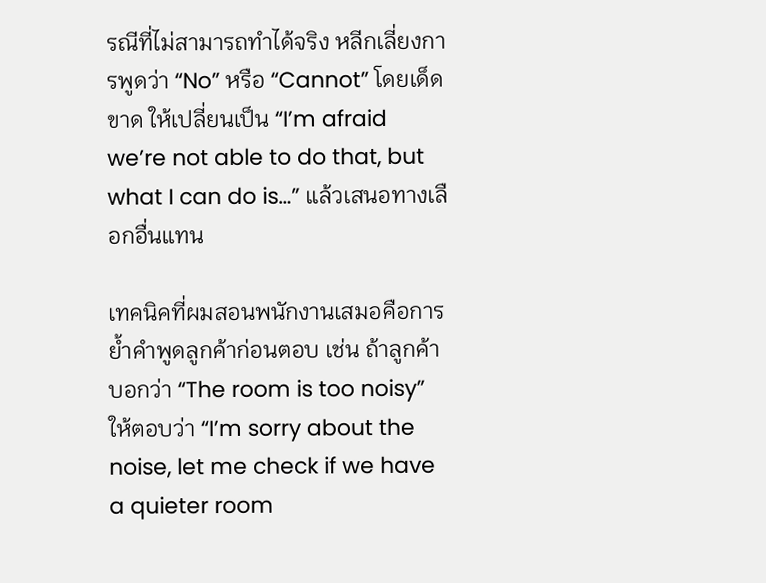รณีที่ไม่สามารถทำได้จริง หลีกเลี่ยงการพูดว่า “No” หรือ “Cannot” โดยเด็ดขาด ให้เปลี่ยนเป็น “I’m afraid we’re not able to do that, but what I can do is…” แล้วเสนอทางเลือกอื่นแทน

เทคนิคที่ผมสอนพนักงานเสมอคือการย้ำคำพูดลูกค้าก่อนตอบ เช่น ถ้าลูกค้าบอกว่า “The room is too noisy” ให้ตอบว่า “I’m sorry about the noise, let me check if we have a quieter room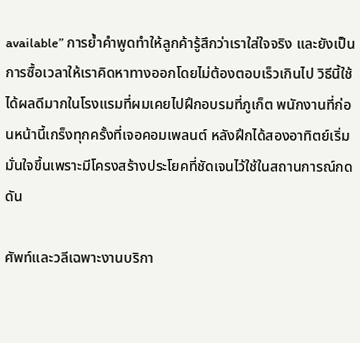available” การย้ำคำพูดทำให้ลูกค้ารู้สึกว่าเราใส่ใจจริง และยังเป็นการซื้อเวลาให้เราคิดหาทางออกโดยไม่ต้องตอบเร็วเกินไป วิธีนี้ใช้ได้ผลดีมากในโรงแรมที่ผมเคยไปฝึกอบรมที่ภูเก็ต พนักงานที่ก่อนหน้านี้เกร็งทุกครั้งที่เจอคอมเพลนต์ หลังฝึกได้สองอาทิตย์เริ่มมั่นใจขึ้นเพราะมีโครงสร้างประโยคที่ชัดเจนไว้ใช้ในสถานการณ์กดดัน

ศัพท์และวลีเฉพาะงานบริกา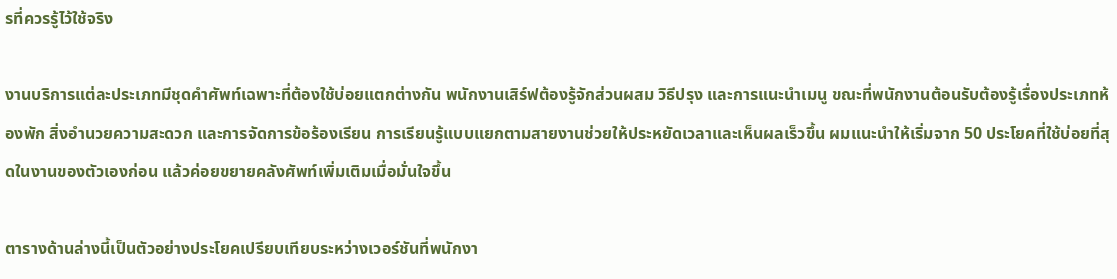รที่ควรรู้ไว้ใช้จริง

งานบริการแต่ละประเภทมีชุดคำศัพท์เฉพาะที่ต้องใช้บ่อยแตกต่างกัน พนักงานเสิร์ฟต้องรู้จักส่วนผสม วิธีปรุง และการแนะนำเมนู ขณะที่พนักงานต้อนรับต้องรู้เรื่องประเภทห้องพัก สิ่งอำนวยความสะดวก และการจัดการข้อร้องเรียน การเรียนรู้แบบแยกตามสายงานช่วยให้ประหยัดเวลาและเห็นผลเร็วขึ้น ผมแนะนำให้เริ่มจาก 50 ประโยคที่ใช้บ่อยที่สุดในงานของตัวเองก่อน แล้วค่อยขยายคลังศัพท์เพิ่มเติมเมื่อมั่นใจขึ้น

ตารางด้านล่างนี้เป็นตัวอย่างประโยคเปรียบเทียบระหว่างเวอร์ชันที่พนักงา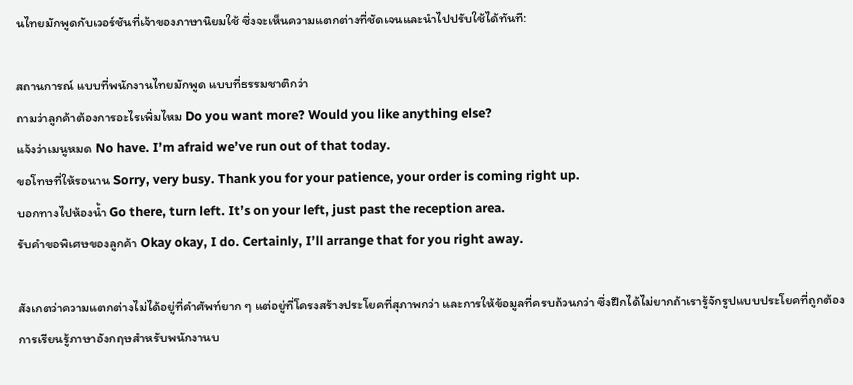นไทยมักพูดกับเวอร์ชันที่เจ้าของภาษานิยมใช้ ซึ่งจะเห็นความแตกต่างที่ชัดเจนและนำไปปรับใช้ได้ทันที:

สถานการณ์ แบบที่พนักงานไทยมักพูด แบบที่ธรรมชาติกว่า
ถามว่าลูกค้าต้องการอะไรเพิ่มไหม Do you want more? Would you like anything else?
แจ้งว่าเมนูหมด No have. I’m afraid we’ve run out of that today.
ขอโทษที่ให้รอนาน Sorry, very busy. Thank you for your patience, your order is coming right up.
บอกทางไปห้องน้ำ Go there, turn left. It’s on your left, just past the reception area.
รับคำขอพิเศษของลูกค้า Okay okay, I do. Certainly, I’ll arrange that for you right away.

สังเกตว่าความแตกต่างไม่ได้อยู่ที่คำศัพท์ยาก ๆ แต่อยู่ที่โครงสร้างประโยคที่สุภาพกว่า และการให้ข้อมูลที่ครบถ้วนกว่า ซึ่งฝึกได้ไม่ยากถ้าเรารู้จักรูปแบบประโยคที่ถูกต้อง การเรียนรู้ภาษาอังกฤษสำหรับพนักงานบ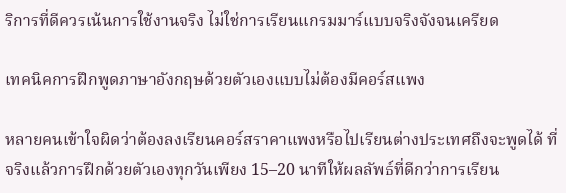ริการที่ดีควรเน้นการใช้งานจริง ไม่ใช่การเรียนแกรมมาร์แบบจริงจังจนเครียด

เทคนิคการฝึกพูดภาษาอังกฤษด้วยตัวเองแบบไม่ต้องมีคอร์สแพง

หลายคนเข้าใจผิดว่าต้องลงเรียนคอร์สราคาแพงหรือไปเรียนต่างประเทศถึงจะพูดได้ ที่จริงแล้วการฝึกด้วยตัวเองทุกวันเพียง 15–20 นาทีให้ผลลัพธ์ที่ดีกว่าการเรียน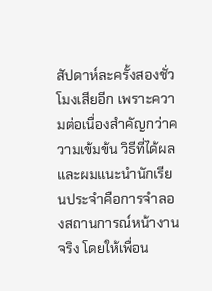สัปดาห์ละครั้งสองชั่วโมงเสียอีก เพราะความต่อเนื่องสำคัญกว่าความเข้มข้น วิธีที่ได้ผลและผมแนะนำนักเรียนประจำคือการจำลองสถานการณ์หน้างานจริง โดยให้เพื่อน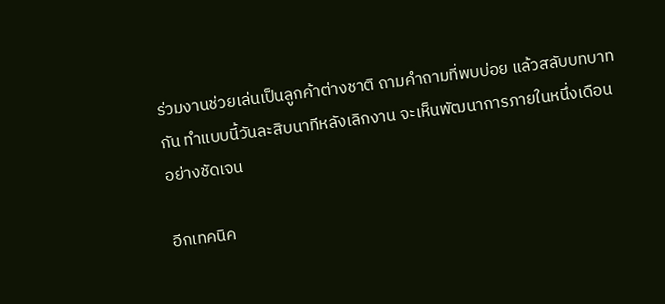ร่วมงานช่วยเล่นเป็นลูกค้าต่างชาติ ถามคำถามที่พบบ่อย แล้วสลับบทบาทกัน ทำแบบนี้วันละสิบนาทีหลังเลิกงาน จะเห็นพัฒนาการภายในหนึ่งเดือนอย่างชัดเจน

อีกเทคนิค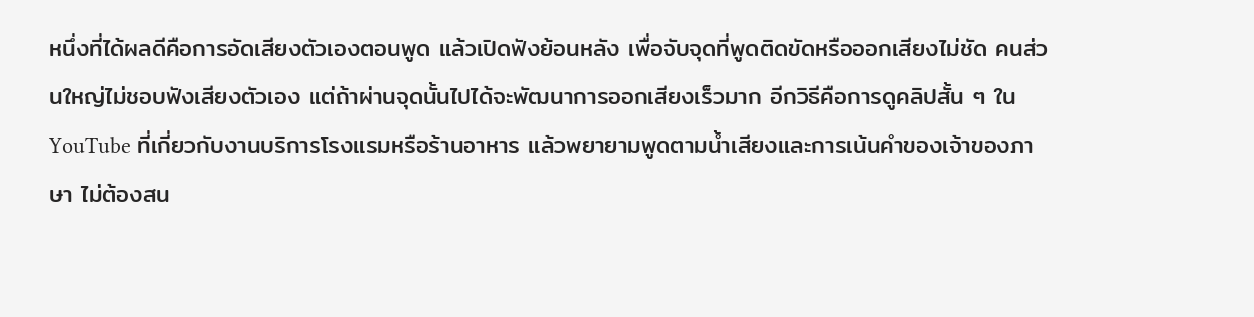หนึ่งที่ได้ผลดีคือการอัดเสียงตัวเองตอนพูด แล้วเปิดฟังย้อนหลัง เพื่อจับจุดที่พูดติดขัดหรือออกเสียงไม่ชัด คนส่วนใหญ่ไม่ชอบฟังเสียงตัวเอง แต่ถ้าผ่านจุดนั้นไปได้จะพัฒนาการออกเสียงเร็วมาก อีกวิธีคือการดูคลิปสั้น ๆ ใน YouTube ที่เกี่ยวกับงานบริการโรงแรมหรือร้านอาหาร แล้วพยายามพูดตามน้ำเสียงและการเน้นคำของเจ้าของภาษา ไม่ต้องสน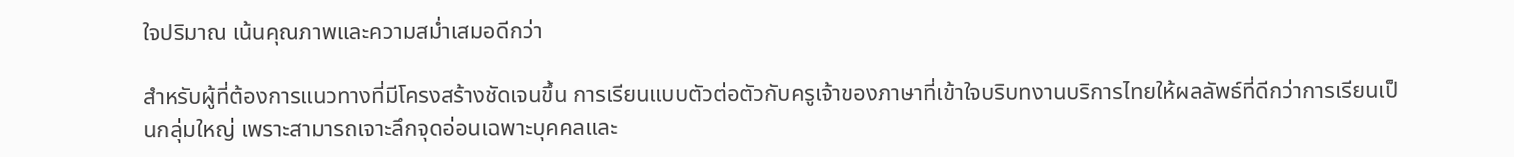ใจปริมาณ เน้นคุณภาพและความสม่ำเสมอดีกว่า

สำหรับผู้ที่ต้องการแนวทางที่มีโครงสร้างชัดเจนขึ้น การเรียนแบบตัวต่อตัวกับครูเจ้าของภาษาที่เข้าใจบริบทงานบริการไทยให้ผลลัพธ์ที่ดีกว่าการเรียนเป็นกลุ่มใหญ่ เพราะสามารถเจาะลึกจุดอ่อนเฉพาะบุคคลและ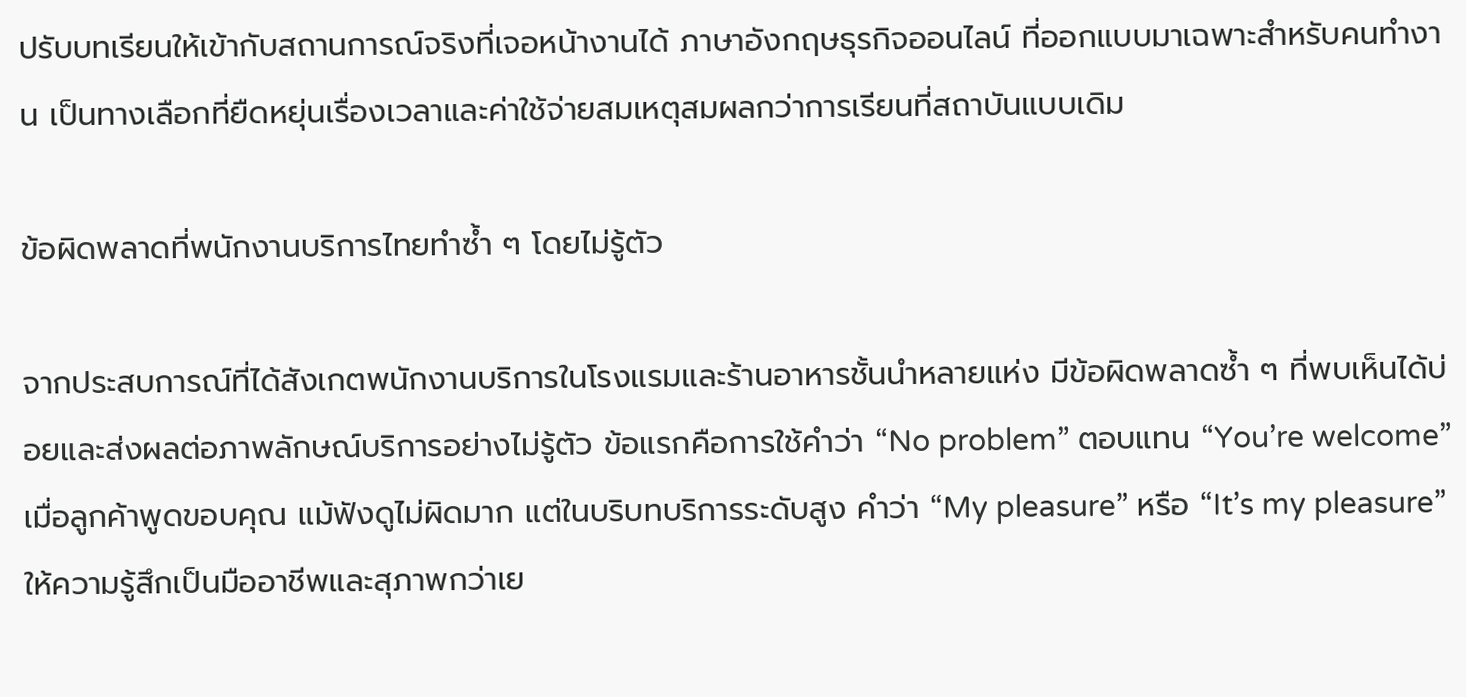ปรับบทเรียนให้เข้ากับสถานการณ์จริงที่เจอหน้างานได้ ภาษาอังกฤษธุรกิจออนไลน์ ที่ออกแบบมาเฉพาะสำหรับคนทำงาน เป็นทางเลือกที่ยืดหยุ่นเรื่องเวลาและค่าใช้จ่ายสมเหตุสมผลกว่าการเรียนที่สถาบันแบบเดิม

ข้อผิดพลาดที่พนักงานบริการไทยทำซ้ำ ๆ โดยไม่รู้ตัว

จากประสบการณ์ที่ได้สังเกตพนักงานบริการในโรงแรมและร้านอาหารชั้นนำหลายแห่ง มีข้อผิดพลาดซ้ำ ๆ ที่พบเห็นได้บ่อยและส่งผลต่อภาพลักษณ์บริการอย่างไม่รู้ตัว ข้อแรกคือการใช้คำว่า “No problem” ตอบแทน “You’re welcome” เมื่อลูกค้าพูดขอบคุณ แม้ฟังดูไม่ผิดมาก แต่ในบริบทบริการระดับสูง คำว่า “My pleasure” หรือ “It’s my pleasure” ให้ความรู้สึกเป็นมืออาชีพและสุภาพกว่าเย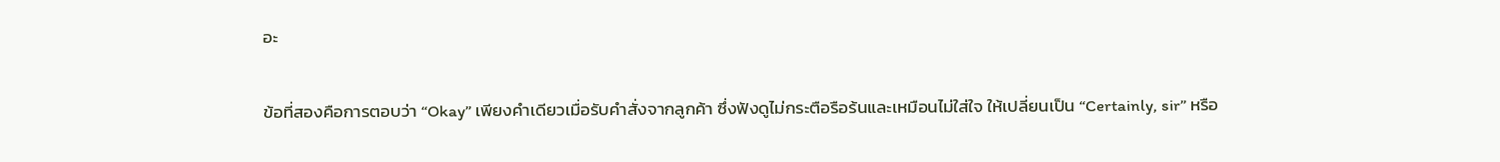อะ

ข้อที่สองคือการตอบว่า “Okay” เพียงคำเดียวเมื่อรับคำสั่งจากลูกค้า ซึ่งฟังดูไม่กระตือรือร้นและเหมือนไม่ใส่ใจ ให้เปลี่ยนเป็น “Certainly, sir” หรือ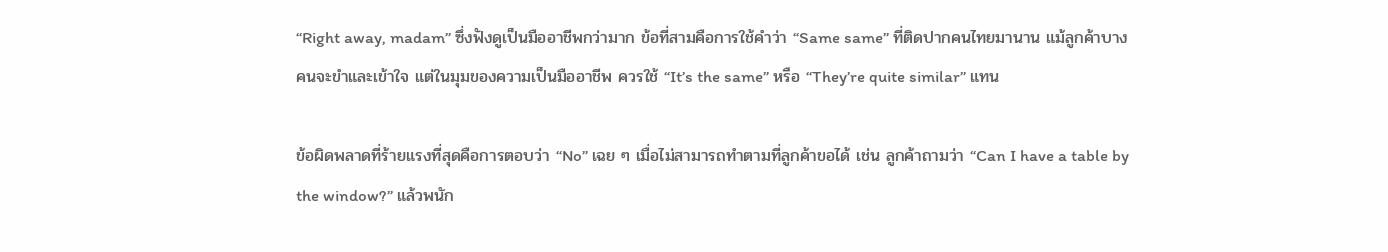“Right away, madam” ซึ่งฟังดูเป็นมืออาชีพกว่ามาก ข้อที่สามคือการใช้คำว่า “Same same” ที่ติดปากคนไทยมานาน แม้ลูกค้าบางคนจะขำและเข้าใจ แต่ในมุมของความเป็นมืออาชีพ ควรใช้ “It’s the same” หรือ “They’re quite similar” แทน

ข้อผิดพลาดที่ร้ายแรงที่สุดคือการตอบว่า “No” เฉย ๆ เมื่อไม่สามารถทำตามที่ลูกค้าขอได้ เช่น ลูกค้าถามว่า “Can I have a table by the window?” แล้วพนัก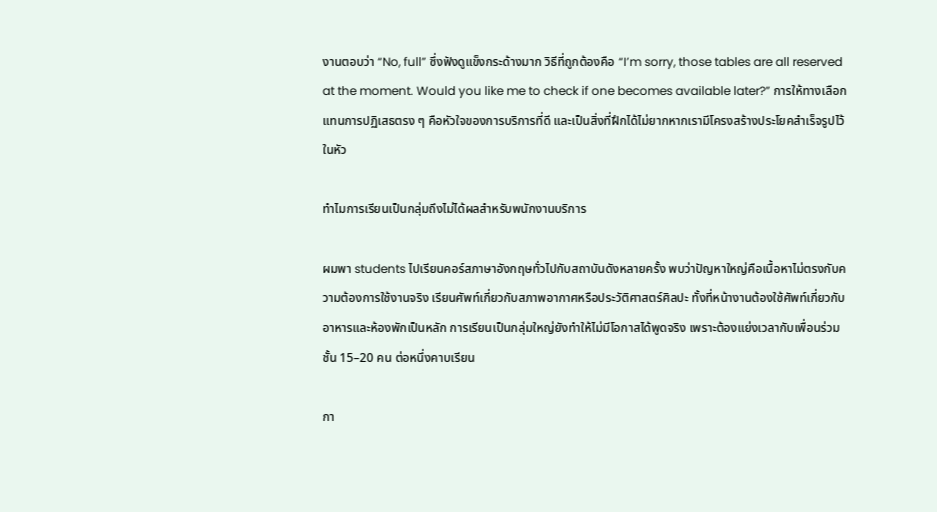งานตอบว่า “No, full” ซึ่งฟังดูแข็งกระด้างมาก วิธีที่ถูกต้องคือ “I’m sorry, those tables are all reserved at the moment. Would you like me to check if one becomes available later?” การให้ทางเลือกแทนการปฏิเสธตรง ๆ คือหัวใจของการบริการที่ดี และเป็นสิ่งที่ฝึกได้ไม่ยากหากเรามีโครงสร้างประโยคสำเร็จรูปไว้ในหัว

ทำไมการเรียนเป็นกลุ่มถึงไม่ได้ผลสำหรับพนักงานบริการ

ผมพา students ไปเรียนคอร์สภาษาอังกฤษทั่วไปกับสถาบันดังหลายครั้ง พบว่าปัญหาใหญ่คือเนื้อหาไม่ตรงกับความต้องการใช้งานจริง เรียนศัพท์เกี่ยวกับสภาพอากาศหรือประวัติศาสตร์ศิลปะ ทั้งที่หน้างานต้องใช้ศัพท์เกี่ยวกับอาหารและห้องพักเป็นหลัก การเรียนเป็นกลุ่มใหญ่ยังทำให้ไม่มีโอกาสได้พูดจริง เพราะต้องแย่งเวลากับเพื่อนร่วมชั้น 15–20 คน ต่อหนึ่งคาบเรียน

กา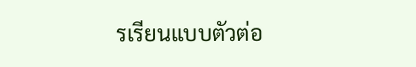รเรียนแบบตัวต่อ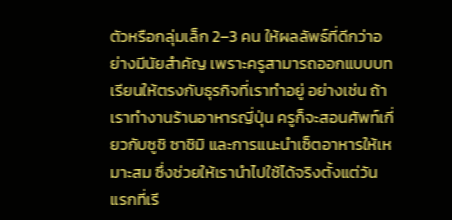ตัวหรือกลุ่มเล็ก 2–3 คน ให้ผลลัพธ์ที่ดีกว่าอย่างมีนัยสำคัญ เพราะครูสามารถออกแบบบทเรียนให้ตรงกับธุรกิจที่เราทำอยู่ อย่างเช่น ถ้าเราทำงานร้านอาหารญี่ปุ่น ครูก็จะสอนศัพท์เกี่ยวกับซูชิ ซาชิมิ และการแนะนำเซ็ตอาหารให้เหมาะสม ซึ่งช่วยให้เรานำไปใช้ได้จริงตั้งแต่วันแรกที่เรี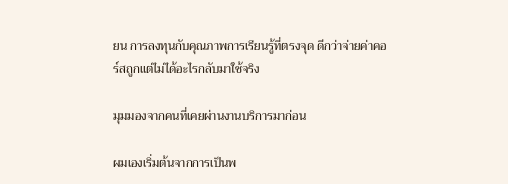ยน การลงทุนกับคุณภาพการเรียนรู้ที่ตรงจุด ดีกว่าจ่ายค่าคอร์สถูกแต่ไม่ได้อะไรกลับมาใช้จริง

มุมมองจากคนที่เคยผ่านงานบริการมาก่อน

ผมเองเริ่มต้นจากการเป็นพ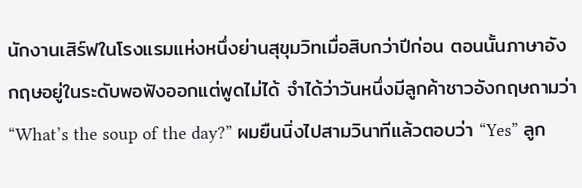นักงานเสิร์ฟในโรงแรมแห่งหนึ่งย่านสุขุมวิทเมื่อสิบกว่าปีก่อน ตอนนั้นภาษาอังกฤษอยู่ในระดับพอฟังออกแต่พูดไม่ได้ จำได้ว่าวันหนึ่งมีลูกค้าชาวอังกฤษถามว่า “What’s the soup of the day?” ผมยืนนิ่งไปสามวินาทีแล้วตอบว่า “Yes” ลูก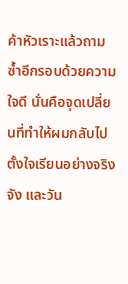ค้าหัวเราะแล้วถามซ้ำอีกรอบด้วยความใจดี นั่นคือจุดเปลี่ยนที่ทำให้ผมกลับไปตั้งใจเรียนอย่างจริงจัง และวัน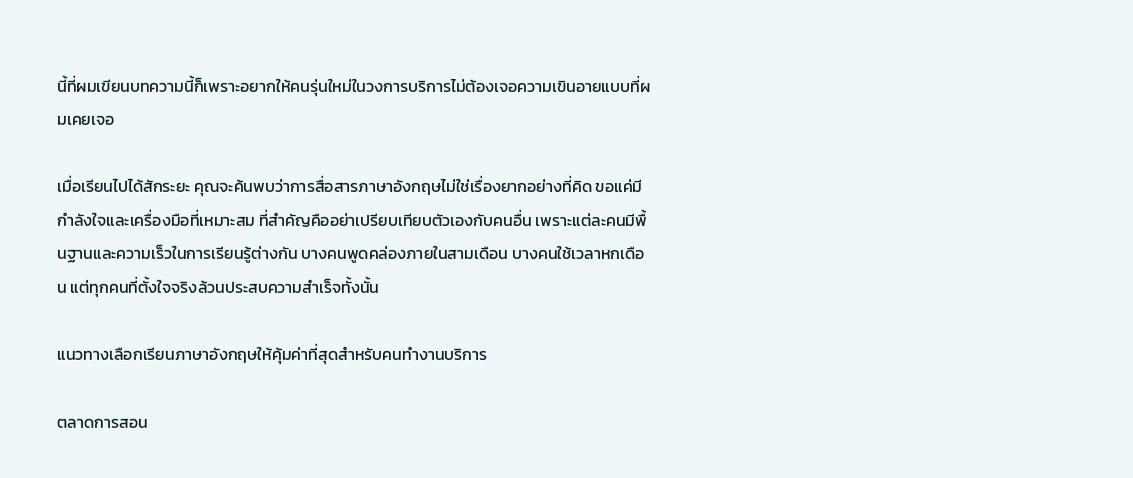นี้ที่ผมเขียนบทความนี้ก็เพราะอยากให้คนรุ่นใหม่ในวงการบริการไม่ต้องเจอความเขินอายแบบที่ผมเคยเจอ

เมื่อเรียนไปได้สักระยะ คุณจะค้นพบว่าการสื่อสารภาษาอังกฤษไม่ใช่เรื่องยากอย่างที่คิด ขอแค่มีกำลังใจและเครื่องมือที่เหมาะสม ที่สำคัญคืออย่าเปรียบเทียบตัวเองกับคนอื่น เพราะแต่ละคนมีพื้นฐานและความเร็วในการเรียนรู้ต่างกัน บางคนพูดคล่องภายในสามเดือน บางคนใช้เวลาหกเดือน แต่ทุกคนที่ตั้งใจจริงล้วนประสบความสำเร็จทั้งนั้น

แนวทางเลือกเรียนภาษาอังกฤษให้คุ้มค่าที่สุดสำหรับคนทำงานบริการ

ตลาดการสอน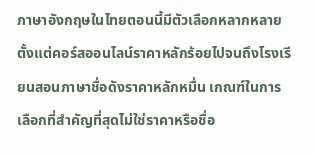ภาษาอังกฤษในไทยตอนนี้มีตัวเลือกหลากหลาย ตั้งแต่คอร์สออนไลน์ราคาหลักร้อยไปจนถึงโรงเรียนสอนภาษาชื่อดังราคาหลักหมื่น เกณฑ์ในการเลือกที่สำคัญที่สุดไม่ใช่ราคาหรือชื่อ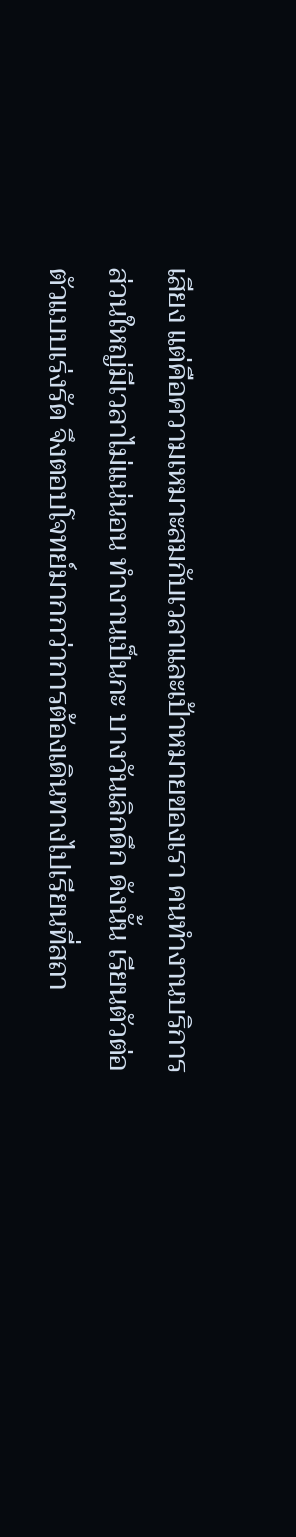เสียง แต่คือความเหมาะสมกับเวลาและเป้าหมายของเรา คนทำงานบริการส่วนใหญ่มีเวลาไม่แน่นอน ทำงานเป็นกะ บางวันเลิกดึก ดังนั้น เรียนตัวต่อตัวแบบเร่งรัด จึงตอบโจทย์มากกว่าการต้องเดินทางไปเรียนที่สถา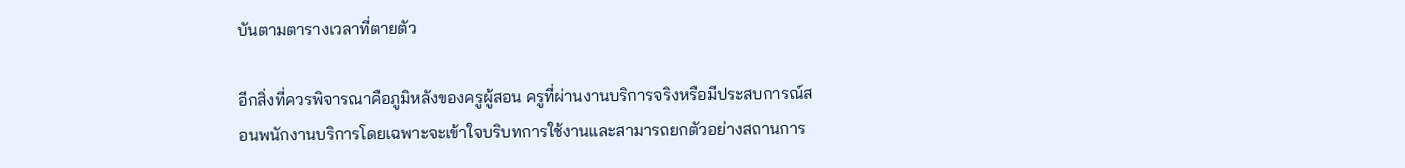บันตามตารางเวลาที่ตายตัว

อีกสิ่งที่ควรพิจารณาคือภูมิหลังของครูผู้สอน ครูที่ผ่านงานบริการจริงหรือมีประสบการณ์สอนพนักงานบริการโดยเฉพาะจะเข้าใจบริบทการใช้งานและสามารถยกตัวอย่างสถานการ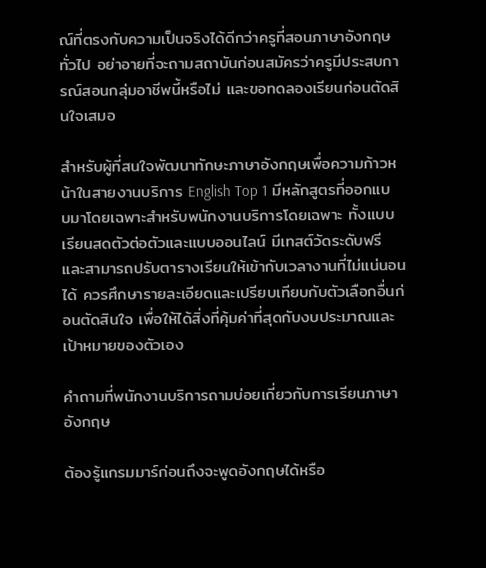ณ์ที่ตรงกับความเป็นจริงได้ดีกว่าครูที่สอนภาษาอังกฤษทั่วไป อย่าอายที่จะถามสถาบันก่อนสมัครว่าครูมีประสบการณ์สอนกลุ่มอาชีพนี้หรือไม่ และขอทดลองเรียนก่อนตัดสินใจเสมอ

สำหรับผู้ที่สนใจพัฒนาทักษะภาษาอังกฤษเพื่อความก้าวหน้าในสายงานบริการ English Top 1 มีหลักสูตรที่ออกแบบมาโดยเฉพาะสำหรับพนักงานบริการโดยเฉพาะ ทั้งแบบเรียนสดตัวต่อตัวและแบบออนไลน์ มีเทสต์วัดระดับฟรี และสามารถปรับตารางเรียนให้เข้ากับเวลางานที่ไม่แน่นอนได้ ควรศึกษารายละเอียดและเปรียบเทียบกับตัวเลือกอื่นก่อนตัดสินใจ เพื่อให้ได้สิ่งที่คุ้มค่าที่สุดกับงบประมาณและเป้าหมายของตัวเอง

คำถามที่พนักงานบริการถามบ่อยเกี่ยวกับการเรียนภาษาอังกฤษ

ต้องรู้แกรมมาร์ก่อนถึงจะพูดอังกฤษได้หรือ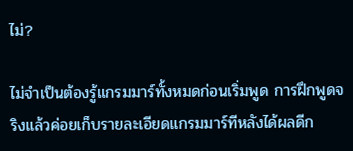ไม่?

ไม่จำเป็นต้องรู้แกรมมาร์ทั้งหมดก่อนเริ่มพูด การฝึกพูดจริงแล้วค่อยเก็บรายละเอียดแกรมมาร์ทีหลังได้ผลดีก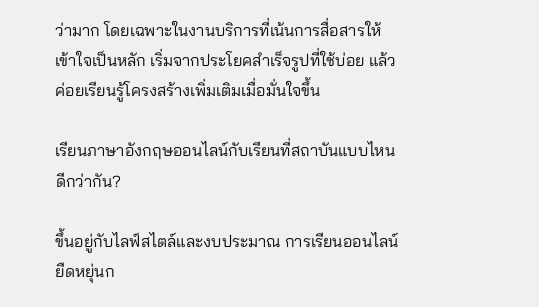ว่ามาก โดยเฉพาะในงานบริการที่เน้นการสื่อสารให้เข้าใจเป็นหลัก เริ่มจากประโยคสำเร็จรูปที่ใช้บ่อย แล้วค่อยเรียนรู้โครงสร้างเพิ่มเติมเมื่อมั่นใจขึ้น

เรียนภาษาอังกฤษออนไลน์กับเรียนที่สถาบันแบบไหนดีกว่ากัน?

ขึ้นอยู่กับไลฟ์สไตล์และงบประมาณ การเรียนออนไลน์ยืดหยุ่นก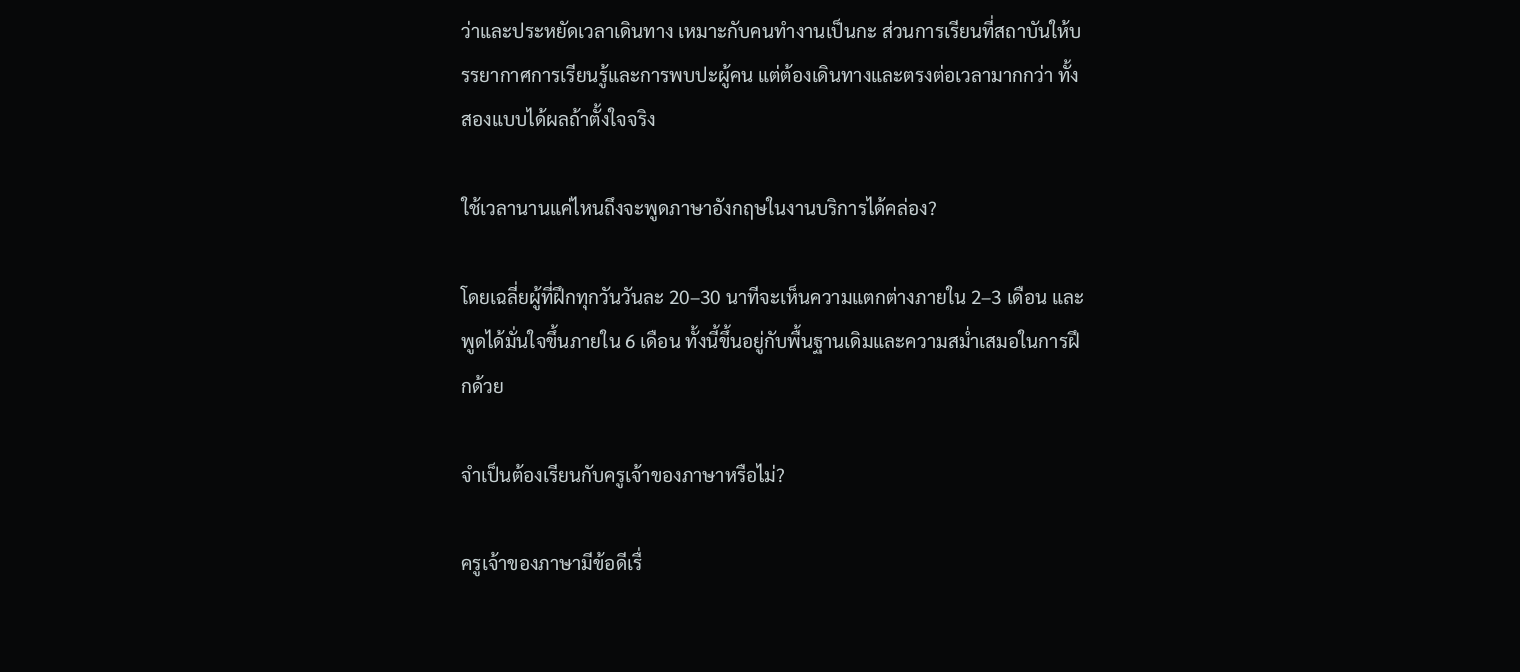ว่าและประหยัดเวลาเดินทาง เหมาะกับคนทำงานเป็นกะ ส่วนการเรียนที่สถาบันให้บรรยากาศการเรียนรู้และการพบปะผู้คน แต่ต้องเดินทางและตรงต่อเวลามากกว่า ทั้งสองแบบได้ผลถ้าตั้งใจจริง

ใช้เวลานานแค่ไหนถึงจะพูดภาษาอังกฤษในงานบริการได้คล่อง?

โดยเฉลี่ยผู้ที่ฝึกทุกวันวันละ 20–30 นาทีจะเห็นความแตกต่างภายใน 2–3 เดือน และพูดได้มั่นใจขึ้นภายใน 6 เดือน ทั้งนี้ขึ้นอยู่กับพื้นฐานเดิมและความสม่ำเสมอในการฝึกด้วย

จำเป็นต้องเรียนกับครูเจ้าของภาษาหรือไม่?

ครูเจ้าของภาษามีข้อดีเรื่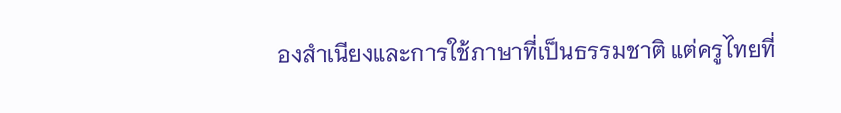องสำเนียงและการใช้ภาษาที่เป็นธรรมชาติ แต่ครูไทยที่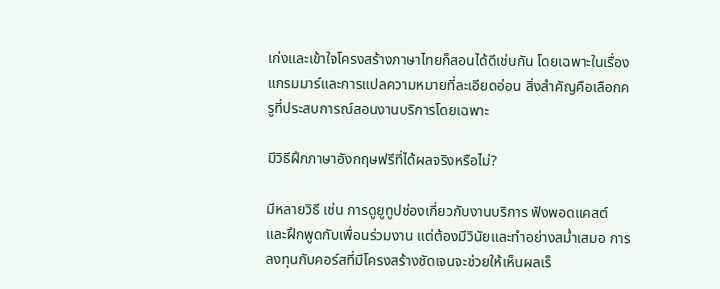เก่งและเข้าใจโครงสร้างภาษาไทยก็สอนได้ดีเช่นกัน โดยเฉพาะในเรื่องแกรมมาร์และการแปลความหมายที่ละเอียดอ่อน สิ่งสำคัญคือเลือกครูที่ประสบการณ์สอนงานบริการโดยเฉพาะ

มีวิธีฝึกภาษาอังกฤษฟรีที่ได้ผลจริงหรือไม่?

มีหลายวิธี เช่น การดูยูทูปช่องเกี่ยวกับงานบริการ ฟังพอดแคสต์ และฝึกพูดกับเพื่อนร่วมงาน แต่ต้องมีวินัยและทำอย่างสม่ำเสมอ การลงทุนกับคอร์สที่มีโครงสร้างชัดเจนจะช่วยให้เห็นผลเร็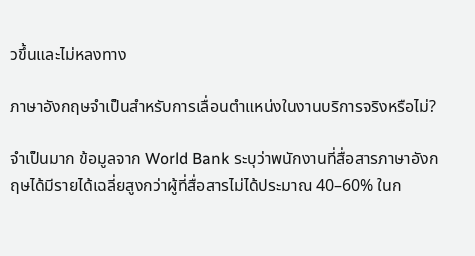วขึ้นและไม่หลงทาง

ภาษาอังกฤษจำเป็นสำหรับการเลื่อนตำแหน่งในงานบริการจริงหรือไม่?

จำเป็นมาก ข้อมูลจาก World Bank ระบุว่าพนักงานที่สื่อสารภาษาอังกฤษได้มีรายได้เฉลี่ยสูงกว่าผู้ที่สื่อสารไม่ได้ประมาณ 40–60% ในก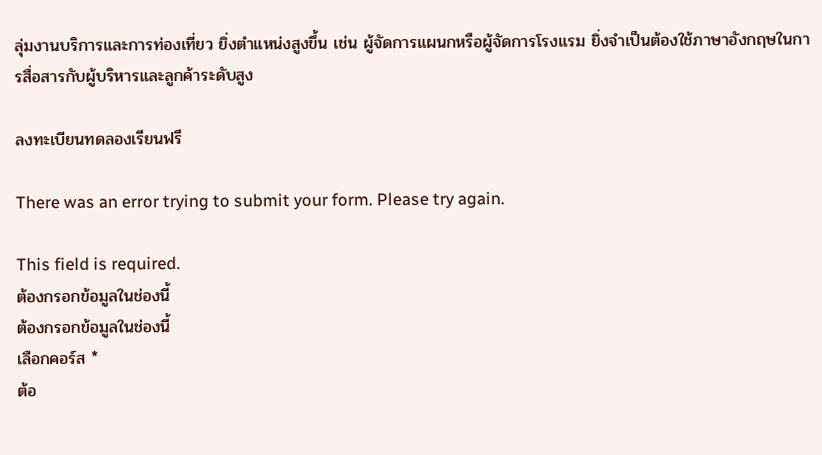ลุ่มงานบริการและการท่องเที่ยว ยิ่งตำแหน่งสูงขึ้น เช่น ผู้จัดการแผนกหรือผู้จัดการโรงแรม ยิ่งจำเป็นต้องใช้ภาษาอังกฤษในการสื่อสารกับผู้บริหารและลูกค้าระดับสูง

ลงทะเบียนทดลองเรียนฟรี

There was an error trying to submit your form. Please try again.

This field is required.
ต้องกรอกข้อมูลในช่องนี้
ต้องกรอกข้อมูลในช่องนี้
เลือกคอร์ส *
ต้อ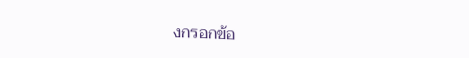งกรอกข้อ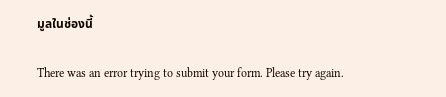มูลในช่องนี้

There was an error trying to submit your form. Please try again.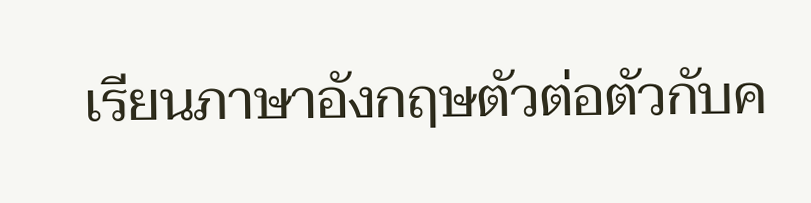เรียนภาษาอังกฤษตัวต่อตัวกับค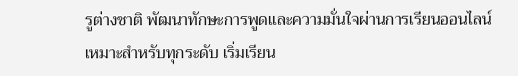รูต่างชาติ พัฒนาทักษะการพูดและความมั่นใจผ่านการเรียนออนไลน์ เหมาะสำหรับทุกระดับ เริ่มเรียน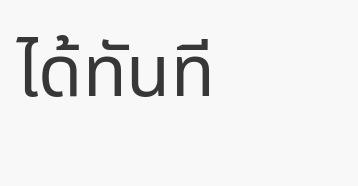ได้ทันที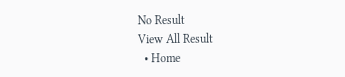No Result
View All Result
  • Home